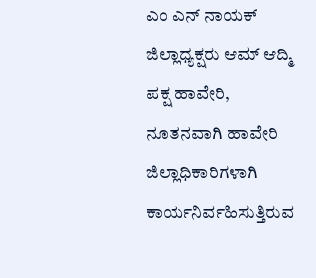ಎಂ ಎನ್ ನಾಯಕ್ ಜಿಲ್ಲಾಧ್ಯಕ್ಷರು ಆಮ್ ಆದ್ಮಿ ಪಕ್ಷ ಹಾವೇರಿ, ನೂತನವಾಗಿ ಹಾವೇರಿ ಜಿಲ್ಲಾಧಿಕಾರಿಗಳಾಗಿ ಕಾರ್ಯನಿರ್ವಹಿಸುತ್ತಿರುವ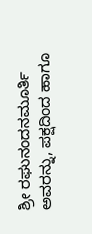ಶ್ರೀ ರಘುನಂದನಮೂರ್ತಿ ಅವರನ್ನು, ಪಕ್ಷದಿಂದ ಹಾಗೂ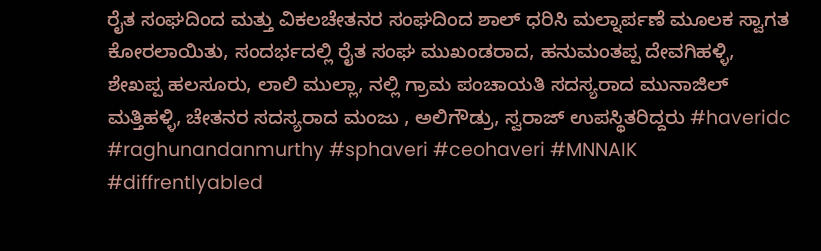ರೈತ ಸಂಘದಿಂದ ಮತ್ತು ವಿಕಲಚೇತನರ ಸಂಘದಿಂದ ಶಾಲ್ ಧರಿಸಿ ಮಲ್ನಾರ್ಪಣೆ ಮೂಲಕ ಸ್ವಾಗತ ಕೋರಲಾಯಿತು, ಸಂದರ್ಭದಲ್ಲಿ ರೈತ ಸಂಘ ಮುಖಂಡರಾದ, ಹನುಮಂತಪ್ಪ ದೇವಗಿಹಳ್ಳಿ, ಶೇಖಪ್ಪ ಹಲಸೂರು, ಲಾಲಿ ಮುಲ್ಲಾ, ನಲ್ಲಿ ಗ್ರಾಮ ಪಂಚಾಯತಿ ಸದಸ್ಯರಾದ ಮುನಾಜಿಲ್ ಮತ್ತಿಹಳ್ಳಿ, ಚೇತನರ ಸದಸ್ಯರಾದ ಮಂಜು , ಅಲಿಗೌಡ್ರು, ಸ್ವರಾಜ್ ಉಪಸ್ಥಿತರಿದ್ದರು #haveridc #raghunandanmurthy #sphaveri #ceohaveri #MNNAIK #diffrentlyabled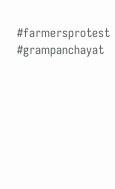#farmersprotest #grampanchayat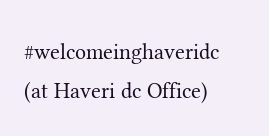#welcomeinghaveridc (at Haveri dc Office)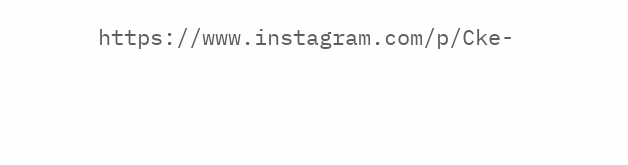https://www.instagram.com/p/Cke-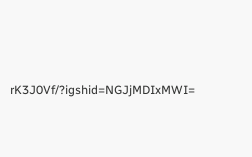rK3J0Vf/?igshid=NGJjMDIxMWI=